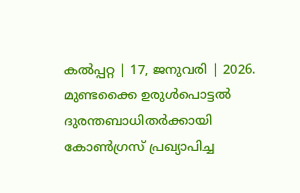കൽപ്പറ്റ | 17, ജനുവരി | 2026.
മുണ്ടക്കൈ ഉരുൾപൊട്ടൽ ദുരന്തബാധിതർക്കായി കോൺഗ്രസ് പ്രഖ്യാപിച്ച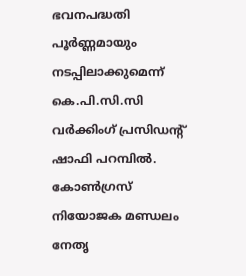ഭവനപദ്ധതി പൂർണ്ണമായും നടപ്പിലാക്കുമെന്ന് കെ.പി.സി.സി വർക്കിംഗ് പ്രസിഡന്റ് ഷാഫി പറമ്പിൽ. കോൺഗ്രസ് നിയോജക മണ്ഡലം നേതൃ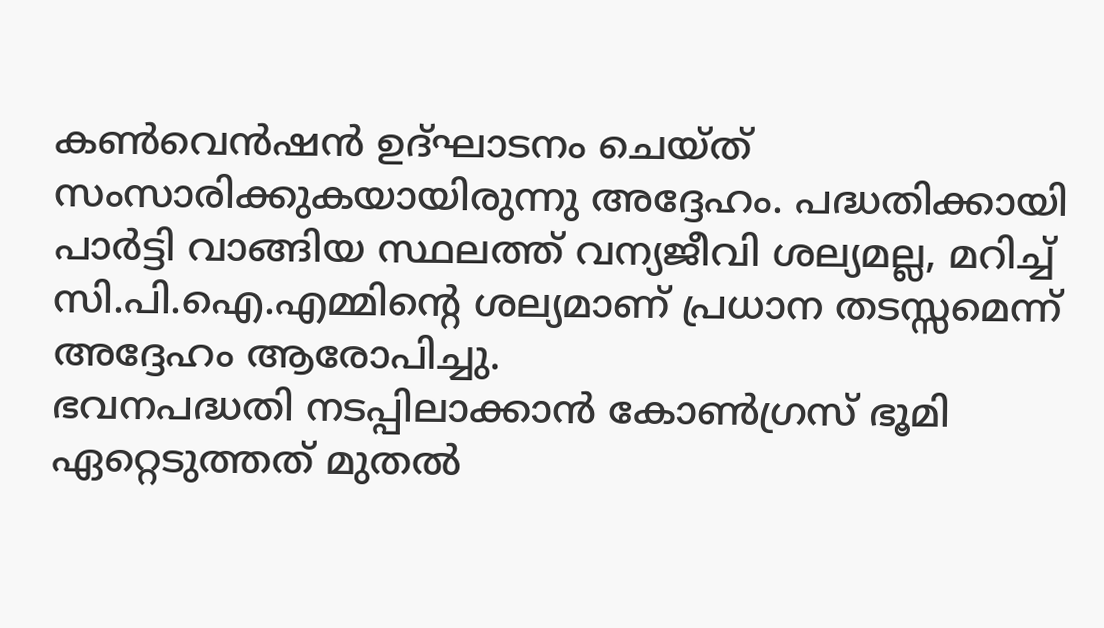കൺവെൻഷൻ ഉദ്ഘാടനം ചെയ്ത് സംസാരിക്കുകയായിരുന്നു അദ്ദേഹം. പദ്ധതിക്കായി പാർട്ടി വാങ്ങിയ സ്ഥലത്ത് വന്യജീവി ശല്യമല്ല, മറിച്ച് സി.പി.ഐ.എമ്മിന്റെ ശല്യമാണ് പ്രധാന തടസ്സമെന്ന് അദ്ദേഹം ആരോപിച്ചു.
ഭവനപദ്ധതി നടപ്പിലാക്കാൻ കോൺഗ്രസ് ഭൂമി ഏറ്റെടുത്തത് മുതൽ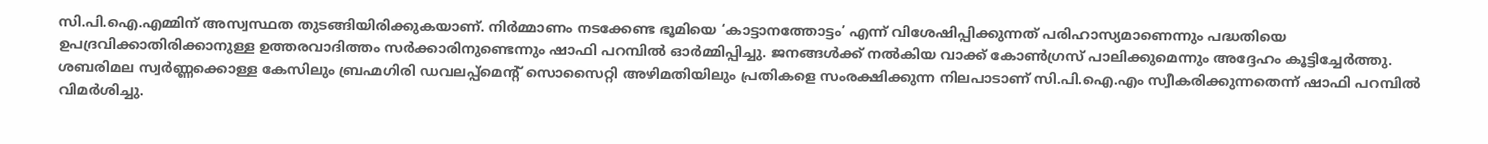സി.പി.ഐ.എമ്മിന് അസ്വസ്ഥത തുടങ്ങിയിരിക്കുകയാണ്. നിർമ്മാണം നടക്കേണ്ട ഭൂമിയെ ‘കാട്ടാനത്തോട്ടം’ എന്ന് വിശേഷിപ്പിക്കുന്നത് പരിഹാസ്യമാണെന്നും പദ്ധതിയെ ഉപദ്രവിക്കാതിരിക്കാനുള്ള ഉത്തരവാദിത്തം സർക്കാരിനുണ്ടെന്നും ഷാഫി പറമ്പിൽ ഓർമ്മിപ്പിച്ചു. ജനങ്ങൾക്ക് നൽകിയ വാക്ക് കോൺഗ്രസ് പാലിക്കുമെന്നും അദ്ദേഹം കൂട്ടിച്ചേർത്തു.
ശബരിമല സ്വർണ്ണക്കൊള്ള കേസിലും ബ്രഹ്മഗിരി ഡവലപ്പ്മെന്റ് സൊസൈറ്റി അഴിമതിയിലും പ്രതികളെ സംരക്ഷിക്കുന്ന നിലപാടാണ് സി.പി.ഐ.എം സ്വീകരിക്കുന്നതെന്ന് ഷാഫി പറമ്പിൽ വിമർശിച്ചു.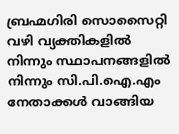ബ്രഹ്മഗിരി സൊസൈറ്റി വഴി വ്യക്തികളിൽ നിന്നും സ്ഥാപനങ്ങളിൽ നിന്നും സി.പി.ഐ.എം നേതാക്കൾ വാങ്ങിയ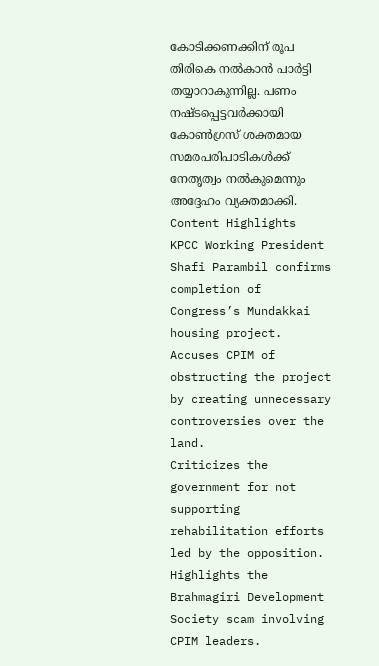കോടിക്കണക്കിന് രൂപ തിരികെ നൽകാൻ പാർട്ടി തയ്യാറാകുന്നില്ല. പണം നഷ്ടപ്പെട്ടവർക്കായി കോൺഗ്രസ് ശക്തമായ സമരപരിപാടികൾക്ക് നേതൃത്വം നൽകുമെന്നും അദ്ദേഹം വ്യക്തമാക്കി.
Content Highlights
KPCC Working President Shafi Parambil confirms completion of Congress’s Mundakkai housing project.
Accuses CPIM of obstructing the project by creating unnecessary controversies over the land.
Criticizes the government for not supporting rehabilitation efforts led by the opposition.
Highlights the Brahmagiri Development Society scam involving CPIM leaders.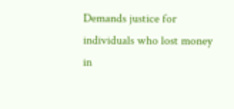Demands justice for individuals who lost money in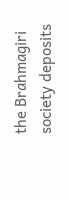the Brahmagiri society deposits